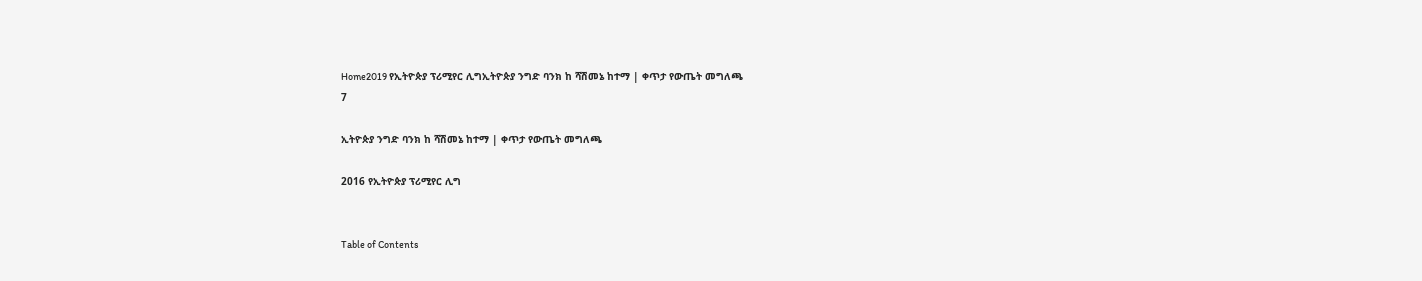Home2019 የኢትዮጵያ ፕሪሚየር ሊግኢትዮጵያ ንግድ ባንክ ከ ሻሽመኔ ከተማ | ቀጥታ የውጤት መግለጫ
7

ኢትዮጵያ ንግድ ባንክ ከ ሻሽመኔ ከተማ | ቀጥታ የውጤት መግለጫ

2016 የኢትዮጵያ ፕሪሚየር ሊግ


Table of Contents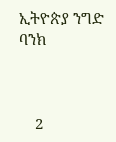ኢትዮጵያ ንግድ ባንክ



    2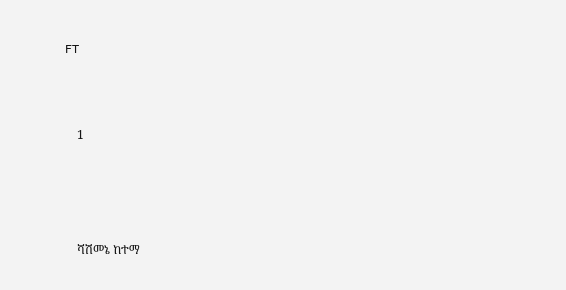FT





    1







    ሻሽመኔ ከተማ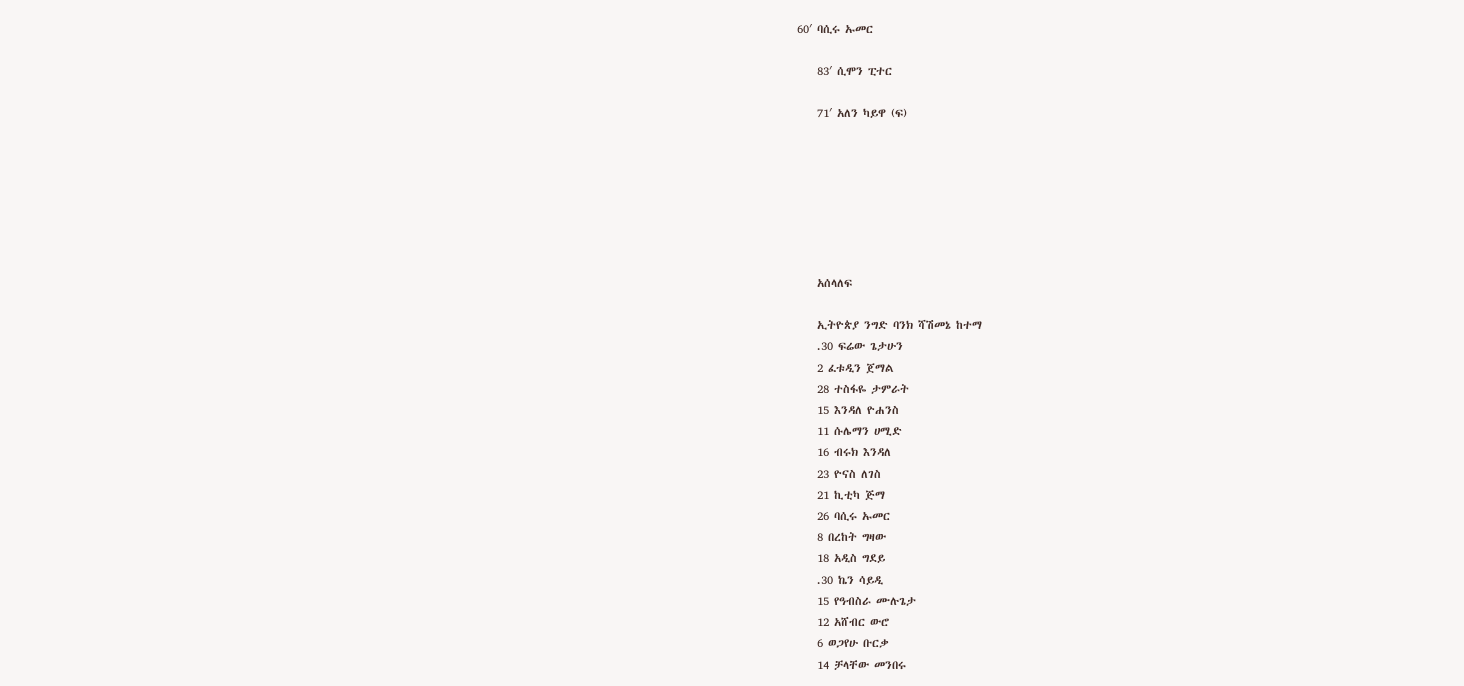60′ ባሲሩ ኡመር

    83′ ሲሞን ፒተር

    71′ አለን ካይዋ (ፍ)







    አሰላለፍ

    ኢትዮጵያ ንግድ ባንክ ሻሽመኔ ከተማ
    .30 ፍሬው ጌታሁን
    2 ፈቱዲን ጀማል
    28 ተስፋዬ ታምራት
    15 እንዳለ ዮሐንስ
    11 ሱሌማን ሀሚድ
    16 ብሩክ እንዳለ
    23 ዮናስ ለገስ
    21 ኪቲካ ጅማ
    26 ባሲሩ ኡመር
    8 በረከት ግዛው
    18 አዲስ ግደይ
    .30 ኬን ሳይዲ
    15 የዓብስራ ሙሉጌታ
    12 አሸብር ውሮ
    6 ወጋየሁ ቡርቃ
    14 ቻላቸው መንበሩ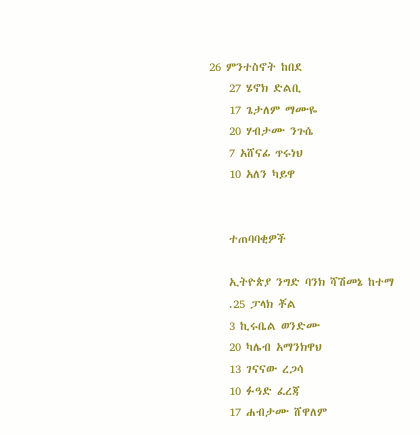26 ምንተስኖት ከበደ
    27 ሄኖክ ድልቢ
    17 ጌታለም ማሙዬ
    20 ሃብታሙ ንጉሴ
    7 አሸናፊ ጥሩነህ
    10 አለን ካይዋ


    ተጠባባቂዎች

    ኢትዮጵያ ንግድ ባንክ ሻሽመኔ ከተማ
    .25 ፓላክ ቾል
    3 ኪሩቤል ወንድሙ
    20 ካሌብ አማንክዋህ
    13 ገናናው ረጋሳ
    10 ፉዓድ ፈረጃ
    17 ሐብታሙ ሸዋለም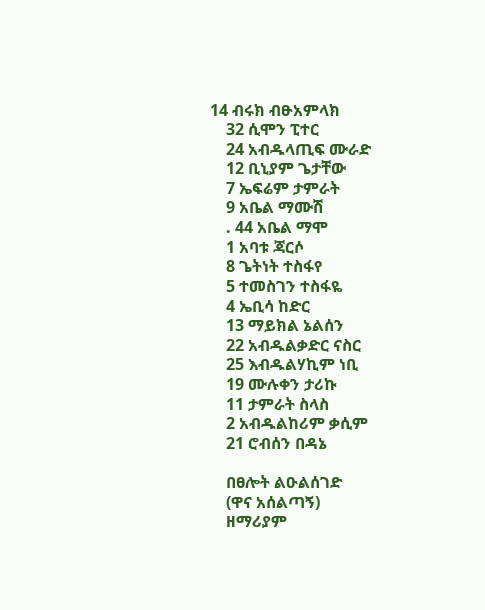14 ብሩክ ብፁአምላክ
    32 ሲሞን ፒተር
    24 አብዱላጢፍ ሙራድ
    12 ቢኒያም ጌታቸው
    7 ኤፍሬም ታምራት
    9 አቤል ማሙሽ
    . 44 አቤል ማሞ
    1 አባቱ ጃርሶ
    8 ጌትነት ተስፋየ
    5 ተመስገን ተስፋዬ
    4 ኤቢሳ ከድር
    13 ማይክል ኔልሰን
    22 አብዱልቃድር ናስር
    25 እብዱልሃኪም ነቢ
    19 ሙሉቀን ታሪኩ
    11 ታምራት ስላስ
    2 አብዱልከሪም ቃሲም
    21 ሮብሰን በዳኔ

    በፀሎት ልዑልሰገድ
    (ዋና አሰልጣኝ)
    ዘማሪያም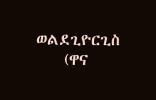ወልደጊዮርጊስ
    (ዋና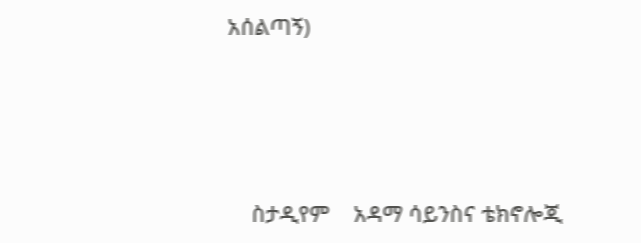አሰልጣኝ)




    ስታዲየም    አዳማ ሳይንስና ቴክኖሎጂ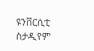ዩንቨርሲቲ ስታዲየም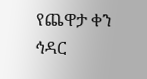የጨዋታ ቀን  ኅዳር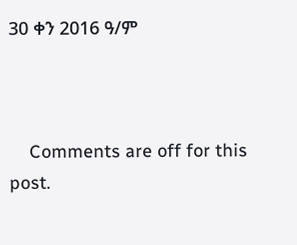30 ቀን 2016 ዓ/ም



    Comments are off for this post.